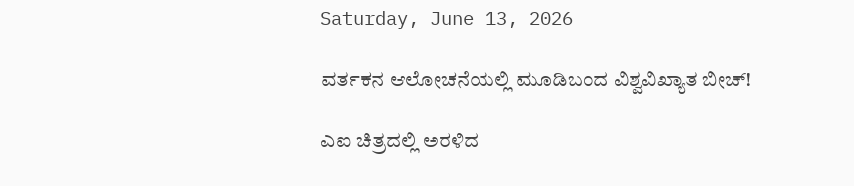Saturday, June 13, 2026

ವರ್ತಕನ ಆಲೋಚನೆಯಲ್ಲಿ ಮೂಡಿಬಂದ ವಿಶ್ವವಿಖ್ಯಾತ ಬೀಚ್!

ಎಐ ಚಿತ್ರದಲ್ಲಿ ಅರಳಿದ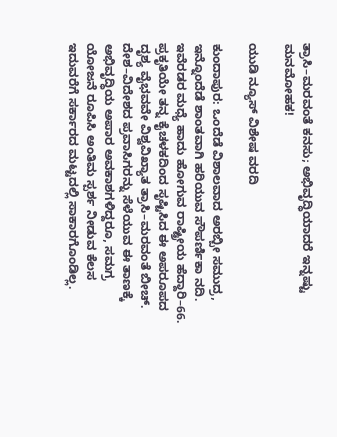ತ್ರಾಸಿ–ಮರವಂತೆ ಕನಸು; ಅಭಿವೃದ್ಧಿಯಾದರೆ ಇನ್ನಷ್ಟು ಮನಮೋಹಕ!

ಯುಡಿ ನ್ಯೂಸ್ ವಿಶೇಷ ವರದಿ

ಕುಂದಾಪುರ: ಒಂದೆಡೆ ವಿಶಾಲವಾದ ಅರಬ್ಬೀ ಸಮುದ್ರ, ಇನ್ನೊಂದೆಡೆ ಶಾಂತವಾಗಿ ಹರಿಯುವ ಸೌಪರ್ಣಿಕಾ ನದಿ. ಇವೆರಡರ ಮಧ್ಯೆ ಹಾದು ಹೋಗುವ ರಾಷ್ಟ್ರೀಯ ಹೆದ್ದಾರಿ–66. ಪ್ರಕೃತಿಯೇ ತನ್ನ ಕೈಚಳಕದಿಂದ ಸೃಷ್ಟಿಸಿದ ಈ ಅಪರೂಪದ ದೃಶ್ಯ ವೈಭವವೇ ವಿಶ್ವವಿಖ್ಯಾತ ತ್ರಾಸಿ–ಮರವಂತೆ ಬೀಚ್. ದೇಶ–ವಿದೇಶದ ಪ್ರವಾಸಿಗರನ್ನು ಸೆಳೆಯುವ ಈ ತಾಣಕ್ಕೆ ಅಭಿವೃದ್ಧಿಯ ಅಪಾರ ಅವಕಾಶಗಳಿದ್ದರೂ, ಸಮಗ್ರ ಯೋಜನೆ ರೂಪಿಸಿ ಅಂತಿಮ ಸ್ಪರ್ಶ ನೀಡುವ ಕೆಲಸ ಇದುವರೆಗೆ ಸರ್ಕಾರದ ಮಟ್ಟದಲ್ಲಿ ಸಾಕಾರಗೊಂಡಿಲ್ಲ.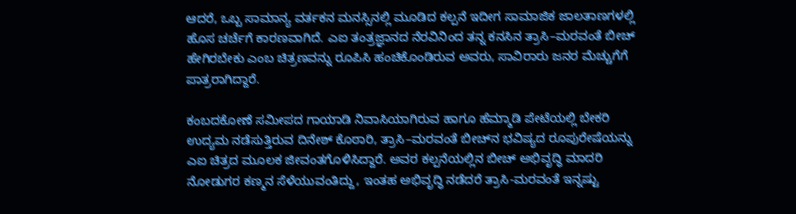ಆದರೆ, ಒಬ್ಬ ಸಾಮಾನ್ಯ ವರ್ತಕನ ಮನಸ್ಸಿನಲ್ಲಿ ಮೂಡಿದ ಕಲ್ಪನೆ ಇದೀಗ ಸಾಮಾಜಿಕ ಜಾಲತಾಣಗಳಲ್ಲಿ ಹೊಸ ಚರ್ಚೆಗೆ ಕಾರಣವಾಗಿದೆ. ಎಐ ತಂತ್ರಜ್ಞಾನದ ನೆರವಿನಿಂದ ತನ್ನ ಕನಸಿನ ತ್ರಾಸಿ–ಮರವಂತೆ ಬೀಚ್ ಹೇಗಿರಬೇಕು ಎಂಬ ಚಿತ್ರಣವನ್ನು ರೂಪಿಸಿ ಹಂಚಿಕೊಂಡಿರುವ ಅವರು, ಸಾವಿರಾರು ಜನರ ಮೆಚ್ಚುಗೆಗೆ ಪಾತ್ರರಾಗಿದ್ದಾರೆ.

ಕಂಬದಕೋಣೆ ಸಮೀಪದ ಗಾಯಾಡಿ ನಿವಾಸಿಯಾಗಿರುವ ಹಾಗೂ ಹೆಮ್ಮಾಡಿ ಪೇಟೆಯಲ್ಲಿ ಬೇಕರಿ ಉದ್ಯಮ ನಡೆಸುತ್ತಿರುವ ದಿನೇಶ್ ಕೊಠಾರಿ, ತ್ರಾಸಿ–ಮರವಂತೆ ಬೀಚ್‌ನ ಭವಿಷ್ಯದ ರೂಪುರೇಷೆಯನ್ನು ಎಐ ಚಿತ್ರದ ಮೂಲಕ ಜೀವಂತಗೊಳಿಸಿದ್ದಾರೆ. ಅವರ ಕಲ್ಪನೆಯಲ್ಲಿನ ಬೀಚ್ ಅಭಿವೃದ್ಧಿ ಮಾದರಿ ನೋಡುಗರ ಕಣ್ಮನ ಸೆಳೆಯುವಂತಿದ್ದು, ಇಂತಹ ಅಭಿವೃದ್ಧಿ ನಡೆದರೆ ತ್ರಾಸಿ-ಮರವಂತೆ ಇನ್ನಷ್ಟು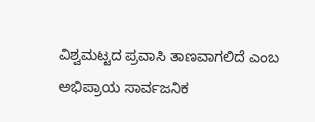ವಿಶ್ವಮಟ್ಟದ ಪ್ರವಾಸಿ ತಾಣವಾಗಲಿದೆ ಎಂಬ ಅಭಿಪ್ರಾಯ ಸಾರ್ವಜನಿಕ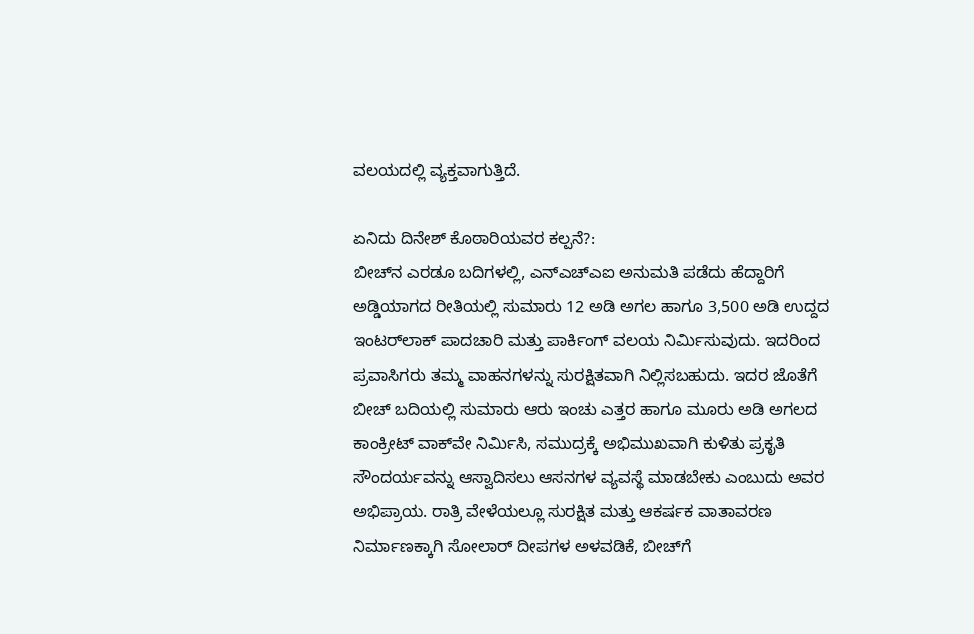ವಲಯದಲ್ಲಿ ವ್ಯಕ್ತವಾಗುತ್ತಿದೆ.

ಏನಿದು ದಿನೇಶ್ ಕೊಠಾರಿಯವರ ಕಲ್ಪನೆ?:
ಬೀಚ್‌ನ ಎರಡೂ ಬದಿಗಳಲ್ಲಿ, ಎನ್‌ಎಚ್‌ಎಐ ಅನುಮತಿ ಪಡೆದು ಹೆದ್ದಾರಿಗೆ ಅಡ್ಡಿಯಾಗದ ರೀತಿಯಲ್ಲಿ ಸುಮಾರು 12 ಅಡಿ ಅಗಲ ಹಾಗೂ 3,500 ಅಡಿ ಉದ್ದದ ಇಂಟರ್‌ಲಾಕ್ ಪಾದಚಾರಿ ಮತ್ತು ಪಾರ್ಕಿಂಗ್ ವಲಯ ನಿರ್ಮಿಸುವುದು. ಇದರಿಂದ ಪ್ರವಾಸಿಗರು ತಮ್ಮ ವಾಹನಗಳನ್ನು ಸುರಕ್ಷಿತವಾಗಿ ನಿಲ್ಲಿಸಬಹುದು. ಇದರ ಜೊತೆಗೆ ಬೀಚ್ ಬದಿಯಲ್ಲಿ ಸುಮಾರು ಆರು ಇಂಚು ಎತ್ತರ ಹಾಗೂ ಮೂರು ಅಡಿ ಅಗಲದ ಕಾಂಕ್ರೀಟ್ ವಾಕ್‌ವೇ ನಿರ್ಮಿಸಿ, ಸಮುದ್ರಕ್ಕೆ ಅಭಿಮುಖವಾಗಿ ಕುಳಿತು ಪ್ರಕೃತಿ ಸೌಂದರ್ಯವನ್ನು ಆಸ್ವಾದಿಸಲು ಆಸನಗಳ ವ್ಯವಸ್ಥೆ ಮಾಡಬೇಕು ಎಂಬುದು ಅವರ ಅಭಿಪ್ರಾಯ. ರಾತ್ರಿ ವೇಳೆಯಲ್ಲೂ ಸುರಕ್ಷಿತ ಮತ್ತು ಆಕರ್ಷಕ ವಾತಾವರಣ ನಿರ್ಮಾಣಕ್ಕಾಗಿ ಸೋಲಾರ್ ದೀಪಗಳ ಅಳವಡಿಕೆ, ಬೀಚ್‌ಗೆ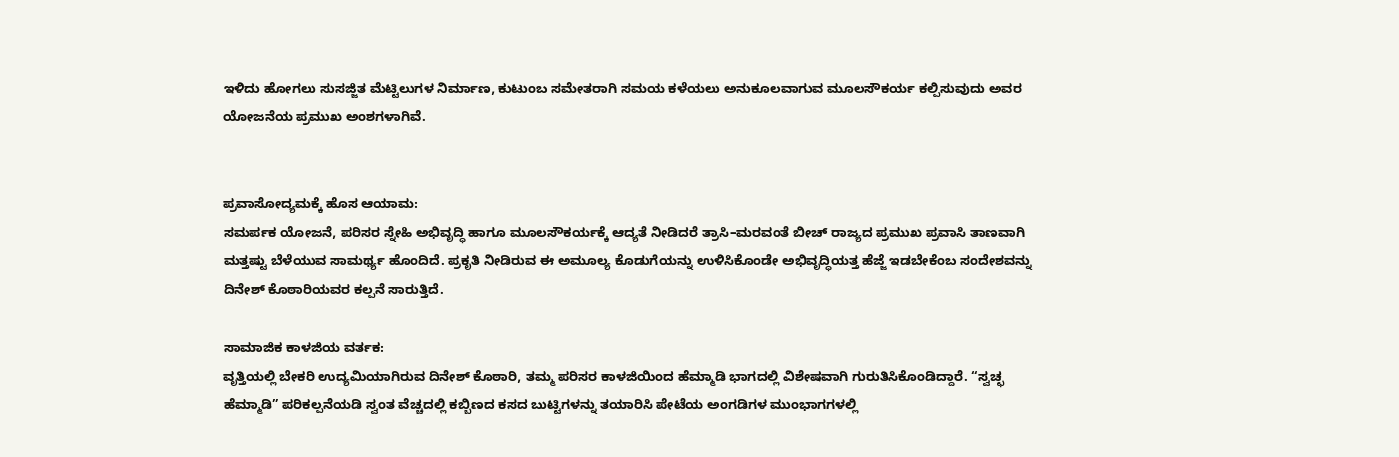ಇಳಿದು ಹೋಗಲು ಸುಸಜ್ಜಿತ ಮೆಟ್ಟಿಲುಗಳ ನಿರ್ಮಾಣ, ಕುಟುಂಬ ಸಮೇತರಾಗಿ ಸಮಯ ಕಳೆಯಲು ಅನುಕೂಲವಾಗುವ ಮೂಲಸೌಕರ್ಯ ಕಲ್ಪಿಸುವುದು ಅವರ ಯೋಜನೆಯ ಪ್ರಮುಖ ಅಂಶಗಳಾಗಿವೆ.


ಪ್ರವಾಸೋದ್ಯಮಕ್ಕೆ ಹೊಸ ಆಯಾಮ:
ಸಮರ್ಪಕ ಯೋಜನೆ, ಪರಿಸರ ಸ್ನೇಹಿ ಅಭಿವೃದ್ಧಿ ಹಾಗೂ ಮೂಲಸೌಕರ್ಯಕ್ಕೆ ಆದ್ಯತೆ ನೀಡಿದರೆ ತ್ರಾಸಿ–ಮರವಂತೆ ಬೀಚ್ ರಾಜ್ಯದ ಪ್ರಮುಖ ಪ್ರವಾಸಿ ತಾಣವಾಗಿ ಮತ್ತಷ್ಟು ಬೆಳೆಯುವ ಸಾಮರ್ಥ್ಯ ಹೊಂದಿದೆ. ಪ್ರಕೃತಿ ನೀಡಿರುವ ಈ ಅಮೂಲ್ಯ ಕೊಡುಗೆಯನ್ನು ಉಳಿಸಿಕೊಂಡೇ ಅಭಿವೃದ್ಧಿಯತ್ತ ಹೆಜ್ಜೆ ಇಡಬೇಕೆಂಬ ಸಂದೇಶವನ್ನು ದಿನೇಶ್ ಕೊಠಾರಿಯವರ ಕಲ್ಪನೆ ಸಾರುತ್ತಿದೆ.

ಸಾಮಾಜಿಕ ಕಾಳಜಿಯ ವರ್ತಕ:
ವೃತ್ತಿಯಲ್ಲಿ ಬೇಕರಿ ಉದ್ಯಮಿಯಾಗಿರುವ ದಿನೇಶ್ ಕೊಠಾರಿ, ತಮ್ಮ ಪರಿಸರ ಕಾಳಜಿಯಿಂದ ಹೆಮ್ಮಾಡಿ ಭಾಗದಲ್ಲಿ ವಿಶೇಷವಾಗಿ ಗುರುತಿಸಿಕೊಂಡಿದ್ದಾರೆ. “ಸ್ವಚ್ಛ ಹೆಮ್ಮಾಡಿ” ಪರಿಕಲ್ಪನೆಯಡಿ ಸ್ವಂತ ವೆಚ್ಚದಲ್ಲಿ ಕಬ್ಬಿಣದ ಕಸದ ಬುಟ್ಟಿಗಳನ್ನು ತಯಾರಿಸಿ ಪೇಟೆಯ ಅಂಗಡಿಗಳ ಮುಂಭಾಗಗಳಲ್ಲಿ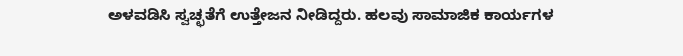ಅಳವಡಿಸಿ ಸ್ವಚ್ಛತೆಗೆ ಉತ್ತೇಜನ ನೀಡಿದ್ದರು. ಹಲವು ಸಾಮಾಜಿಕ ಕಾರ್ಯಗಳ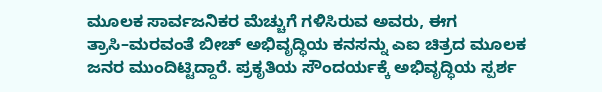ಮೂಲಕ ಸಾರ್ವಜನಿಕರ ಮೆಚ್ಚುಗೆ ಗಳಿಸಿರುವ ಅವರು, ಈಗ ತ್ರಾಸಿ–ಮರವಂತೆ ಬೀಚ್ ಅಭಿವೃದ್ಧಿಯ ಕನಸನ್ನು ಎಐ ಚಿತ್ರದ ಮೂಲಕ ಜನರ ಮುಂದಿಟ್ಟಿದ್ದಾರೆ. ಪ್ರಕೃತಿಯ ಸೌಂದರ್ಯಕ್ಕೆ ಅಭಿವೃದ್ಧಿಯ ಸ್ಪರ್ಶ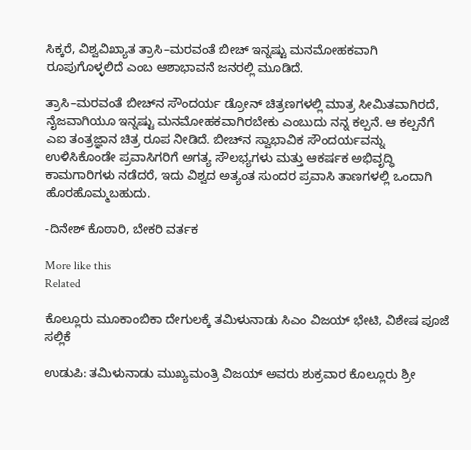ಸಿಕ್ಕರೆ, ವಿಶ್ವವಿಖ್ಯಾತ ತ್ರಾಸಿ–ಮರವಂತೆ ಬೀಚ್ ಇನ್ನಷ್ಟು ಮನಮೋಹಕವಾಗಿ ರೂಪುಗೊಳ್ಳಲಿದೆ ಎಂಬ ಆಶಾಭಾವನೆ ಜನರಲ್ಲಿ ಮೂಡಿದೆ.

ತ್ರಾಸಿ–ಮರವಂತೆ ಬೀಚ್‌ನ ಸೌಂದರ್ಯ ಡ್ರೋನ್ ಚಿತ್ರಣಗಳಲ್ಲಿ ಮಾತ್ರ ಸೀಮಿತವಾಗಿರದೆ, ನೈಜವಾಗಿಯೂ ಇನ್ನಷ್ಟು ಮನಮೋಹಕವಾಗಿರಬೇಕು ಎಂಬುದು ನನ್ನ ಕಲ್ಪನೆ. ಆ ಕಲ್ಪನೆಗೆ ಎಐ ತಂತ್ರಜ್ಞಾನ ಚಿತ್ರ ರೂಪ ನೀಡಿದೆ. ಬೀಚ್‌ನ ಸ್ವಾಭಾವಿಕ ಸೌಂದರ್ಯವನ್ನು ಉಳಿಸಿಕೊಂಡೇ ಪ್ರವಾಸಿಗರಿಗೆ ಅಗತ್ಯ ಸೌಲಭ್ಯಗಳು ಮತ್ತು ಆಕರ್ಷಕ ಅಭಿವೃದ್ಧಿ ಕಾಮಗಾರಿಗಳು ನಡೆದರೆ, ಇದು ವಿಶ್ವದ ಅತ್ಯಂತ ಸುಂದರ ಪ್ರವಾಸಿ ತಾಣಗಳಲ್ಲಿ ಒಂದಾಗಿ ಹೊರಹೊಮ್ಮಬಹುದು.

-ದಿನೇಶ್ ಕೊಠಾರಿ, ಬೇಕರಿ ವರ್ತಕ

More like this
Related

ಕೊಲ್ಲೂರು ಮೂಕಾಂಬಿಕಾ ದೇಗುಲಕ್ಕೆ ತಮಿಳುನಾಡು ಸಿಎಂ ವಿಜಯ್ ಭೇಟಿ, ವಿಶೇಷ ಪೂಜೆ ಸಲ್ಲಿಕೆ

ಉಡುಪಿ: ತಮಿಳುನಾಡು ಮುಖ್ಯಮಂತ್ರಿ ವಿಜಯ್ ಅವರು ಶುಕ್ರವಾರ ಕೊಲ್ಲೂರು ಶ್ರೀ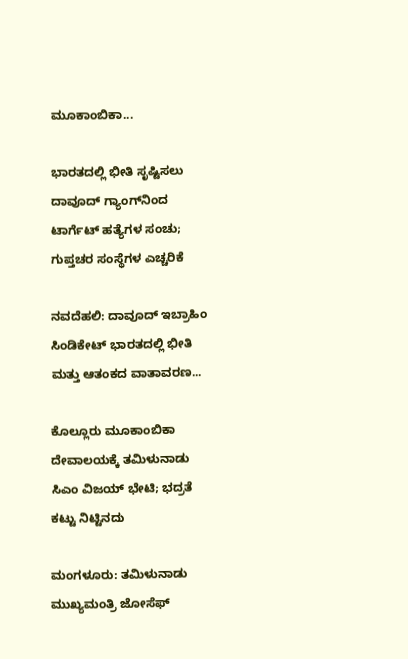ಮೂಕಾಂಬಿಕಾ...

ಭಾರತದಲ್ಲಿ ಭೀತಿ ಸೃಷ್ಟಿಸಲು ದಾವೂದ್ ಗ್ಯಾಂಗ್‌ನಿಂದ ಟಾರ್ಗೆಟ್ ಹತ್ಯೆಗಳ ಸಂಚು; ಗುಪ್ತಚರ ಸಂಸ್ಥೆಗಳ ಎಚ್ಚರಿಕೆ

ನವದೆಹಲಿ: ದಾವೂದ್ ಇಬ್ರಾಹಿಂ ಸಿಂಡಿಕೇಟ್ ಭಾರತದಲ್ಲಿ ಭೀತಿ ಮತ್ತು ಆತಂಕದ ವಾತಾವರಣ...

ಕೊಲ್ಲೂರು ಮೂಕಾಂಬಿಕಾ ದೇವಾಲಯಕ್ಕೆ ತಮಿಳುನಾಡು ಸಿಎಂ ವಿಜಯ್ ಭೇಟಿ; ಭದ್ರತೆ ಕಟ್ಟು ನಿಟ್ಟಿನದು

ಮಂಗಳೂರು: ತಮಿಳುನಾಡು ಮುಖ್ಯಮಂತ್ರಿ ಜೋಸೆಫ್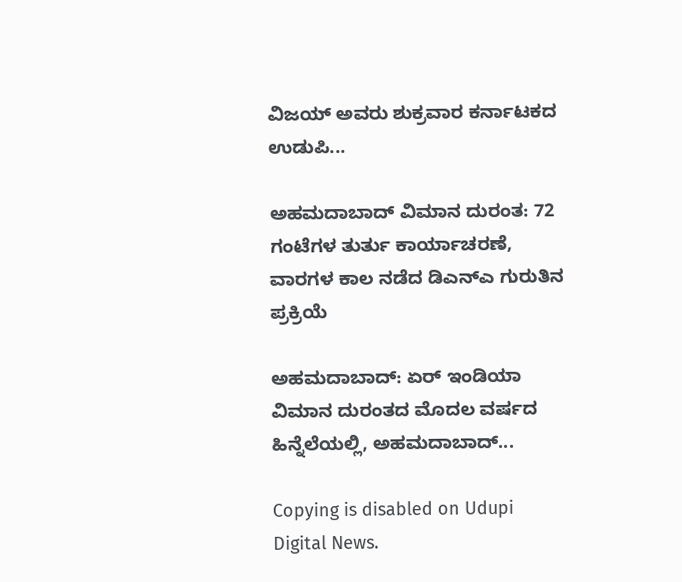ವಿಜಯ್ ಅವರು ಶುಕ್ರವಾರ ಕರ್ನಾಟಕದ ಉಡುಪಿ...

ಅಹಮದಾಬಾದ್ ವಿಮಾನ ದುರಂತ: 72 ಗಂಟೆಗಳ ತುರ್ತು ಕಾರ್ಯಾಚರಣೆ, ವಾರಗಳ ಕಾಲ ನಡೆದ ಡಿಎನ್‌ಎ ಗುರುತಿನ ಪ್ರಕ್ರಿಯೆ

ಅಹಮದಾಬಾದ್: ಏರ್ ಇಂಡಿಯಾ ವಿಮಾನ ದುರಂತದ ಮೊದಲ ವರ್ಷದ ಹಿನ್ನೆಲೆಯಲ್ಲಿ, ಅಹಮದಾಬಾದ್...

Copying is disabled on Udupi Digital News.